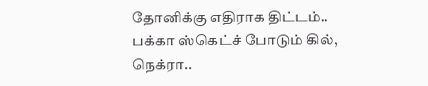தோனிக்கு எதிராக திட்டம்.. பக்கா ஸ்கெட்ச் போடும் கில், நெக்ரா..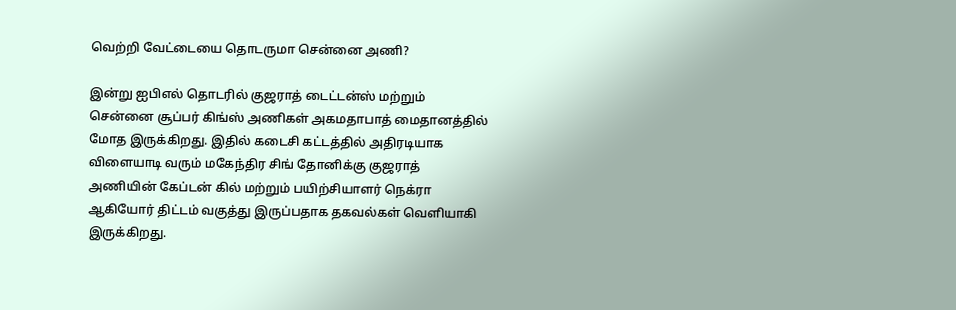வெற்றி வேட்டையை தொடருமா சென்னை அணி?

இன்று ஐபிஎல் தொடரில் குஜராத் டைட்டன்ஸ் மற்றும் சென்னை சூப்பர் கிங்ஸ் அணிகள் அகமதாபாத் மைதானத்தில் மோத இருக்கிறது. இதில் கடைசி கட்டத்தில் அதிரடியாக விளையாடி வரும் மகேந்திர சிங் தோனிக்கு குஜராத் அணியின் கேப்டன் கில் மற்றும் பயிற்சியாளர் நெக்ரா ஆகியோர் திட்டம் வகுத்து இருப்பதாக தகவல்கள் வெளியாகி இருக்கிறது.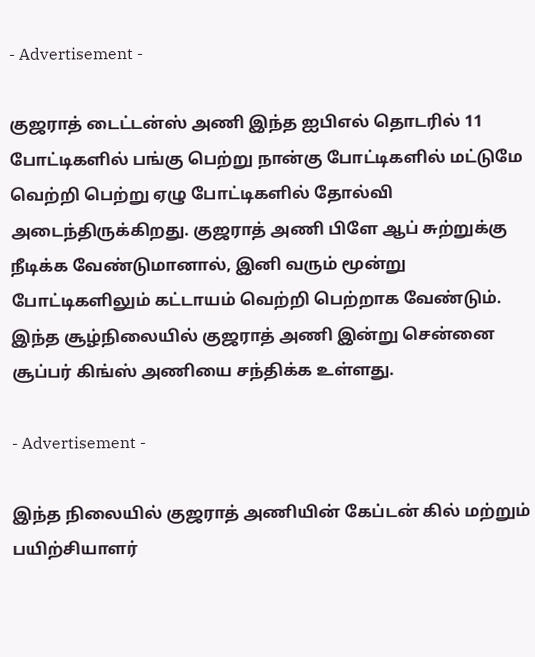- Advertisement -

குஜராத் டைட்டன்ஸ் அணி இந்த ஐபிஎல் தொடரில் 11 போட்டிகளில் பங்கு பெற்று நான்கு போட்டிகளில் மட்டுமே வெற்றி பெற்று ஏழு போட்டிகளில் தோல்வி அடைந்திருக்கிறது. குஜராத் அணி பிளே ஆப் சுற்றுக்கு நீடிக்க வேண்டுமானால், இனி வரும் மூன்று போட்டிகளிலும் கட்டாயம் வெற்றி பெற்றாக வேண்டும். இந்த சூழ்நிலையில் குஜராத் அணி இன்று சென்னை சூப்பர் கிங்ஸ் அணியை சந்திக்க உள்ளது.

- Advertisement -

இந்த நிலையில் குஜராத் அணியின் கேப்டன் கில் மற்றும் பயிற்சியாளர்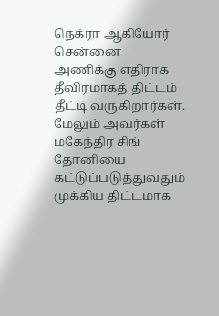நெக்ரா ஆகியோர் சென்னை அணிக்கு எதிராக தீவிரமாகத் திட்டம் தீட்டி வருகிறார்கள். மேலும் அவர்கள் மகேந்திர சிங் தோனியை கட்டுப்படுத்துவதும் முக்கிய திட்டமாக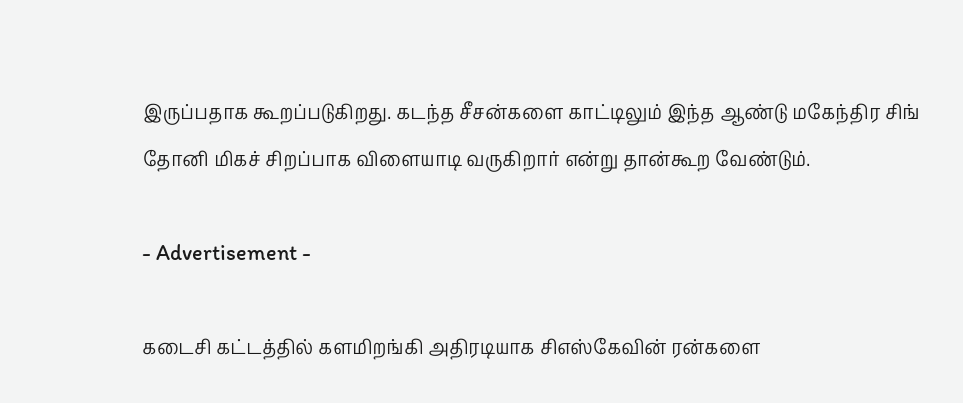இருப்பதாக கூறப்படுகிறது. கடந்த சீசன்களை காட்டிலும் இந்த ஆண்டு மகேந்திர சிங் தோனி மிகச் சிறப்பாக விளையாடி வருகிறார் என்று தான்கூற வேண்டும்.

- Advertisement -

கடைசி கட்டத்தில் களமிறங்கி அதிரடியாக சிஎஸ்கேவின் ரன்களை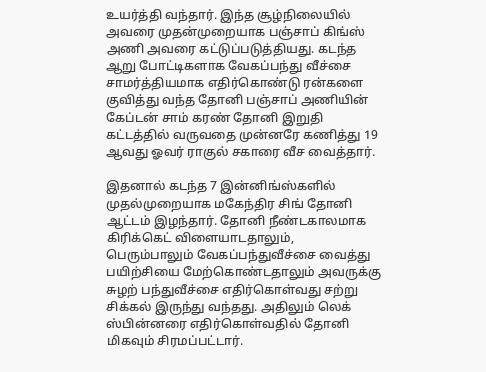உயர்த்தி வந்தார். இந்த சூழ்நிலையில் அவரை முதன்முறையாக பஞ்சாப் கிங்ஸ் அணி அவரை கட்டுப்படுத்தியது. கடந்த ஆறு போட்டிகளாக வேகப்பந்து வீச்சை சாமர்த்தியமாக எதிர்கொண்டு ரன்களை குவித்து வந்த தோனி பஞ்சாப் அணியின் கேப்டன் சாம் கரண் தோனி இறுதி கட்டத்தில் வருவதை முன்னரே கணித்து 19 ஆவது ஓவர் ராகுல் சகாரை வீச வைத்தார்.

இதனால் கடந்த 7 இன்னிங்ஸ்களில் முதல்முறையாக மகேந்திர சிங் தோனி ஆட்டம் இழந்தார். தோனி நீண்டகாலமாக கிரிக்கெட் விளையாடதாலும், பெரும்பாலும் வேகப்பந்துவீச்சை வைத்து பயிற்சியை மேற்கொண்டதாலும் அவருக்கு சுழற் பந்துவீச்சை எதிர்கொள்வது சற்று சிக்கல் இருந்து வந்தது. அதிலும் லெக் ஸ்பின்னரை எதிர்கொள்வதில் தோனி மிகவும் சிரமப்பட்டார்.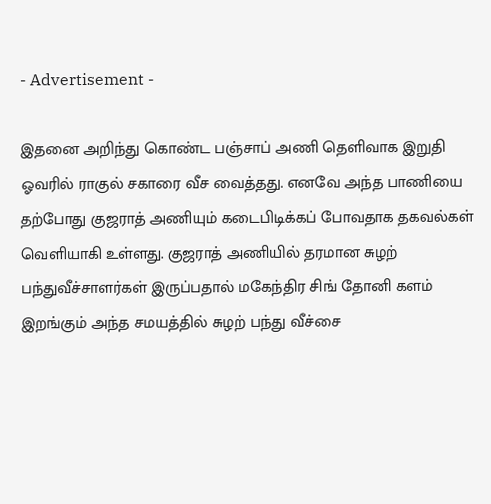- Advertisement -

இதனை அறிந்து கொண்ட பஞ்சாப் அணி தெளிவாக இறுதி ஓவரில் ராகுல் சகாரை வீச வைத்தது. எனவே அந்த பாணியை தற்போது குஜராத் அணியும் கடைபிடிக்கப் போவதாக தகவல்கள் வெளியாகி உள்ளது. குஜராத் அணியில் தரமான சுழற் பந்துவீச்சாளர்கள் இருப்பதால் மகேந்திர சிங் தோனி களம் இறங்கும் அந்த சமயத்தில் சுழற் பந்து வீச்சை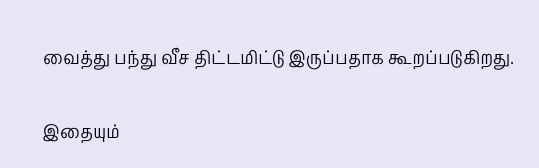வைத்து பந்து வீச திட்டமிட்டு இருப்பதாக கூறப்படுகிறது.

இதையும்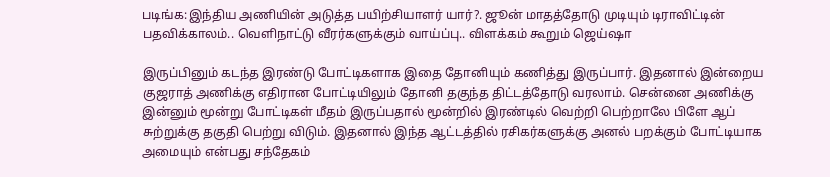படிங்க:இந்திய அணியின் அடுத்த பயிற்சியாளர் யார்?. ஜூன் மாதத்தோடு முடியும் டிராவிட்டின் பதவிக்காலம்.. வெளிநாட்டு வீரர்களுக்கும் வாய்ப்பு.. விளக்கம் கூறும் ஜெய்ஷா

இருப்பினும் கடந்த இரண்டு போட்டிகளாக இதை தோனியும் கணித்து இருப்பார். இதனால் இன்றைய குஜராத் அணிக்கு எதிரான போட்டியிலும் தோனி தகுந்த திட்டத்தோடு வரலாம். சென்னை அணிக்கு இன்னும் மூன்று போட்டிகள் மீதம் இருப்பதால் மூன்றில் இரண்டில் வெற்றி பெற்றாலே பிளே ஆப் சுற்றுக்கு தகுதி பெற்று விடும். இதனால் இந்த ஆட்டத்தில் ரசிகர்களுக்கு அனல் பறக்கும் போட்டியாக அமையும் என்பது சந்தேகம்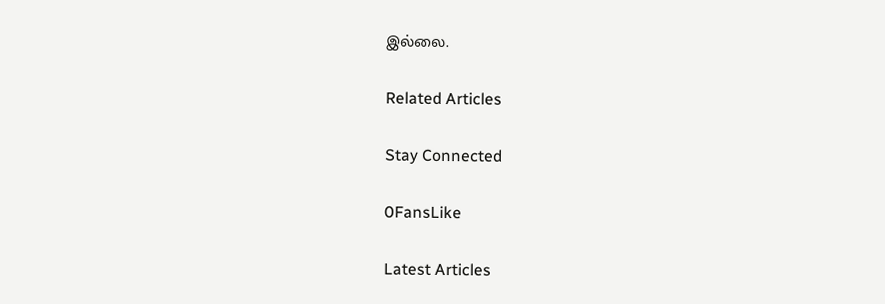இல்லை.

Related Articles

Stay Connected

0FansLike

Latest Articles